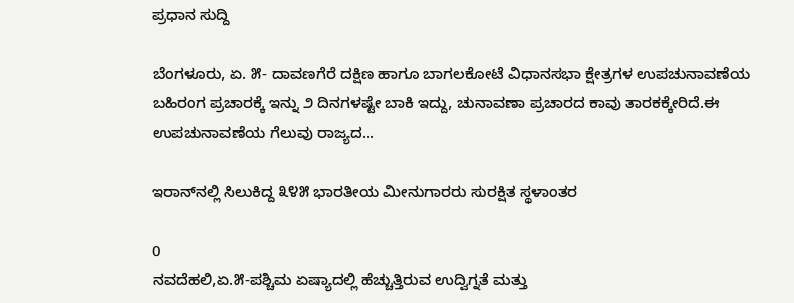ಪ್ರಧಾನ ಸುದ್ದಿ

ಬೆಂಗಳೂರು, ಏ. ೫- ದಾವಣಗೆರೆ ದಕ್ಷಿಣ ಹಾಗೂ ಬಾಗಲಕೋಟೆ ವಿಧಾನಸಭಾ ಕ್ಷೇತ್ರಗಳ ಉಪಚುನಾವಣೆಯ ಬಹಿರಂಗ ಪ್ರಚಾರಕ್ಕೆ ಇನ್ನು ೨ ದಿನಗಳಷ್ಟೇ ಬಾಕಿ ಇದ್ದು, ಚುನಾವಣಾ ಪ್ರಚಾರದ ಕಾವು ತಾರಕಕ್ಕೇರಿದೆ.ಈ ಉಪಚುನಾವಣೆಯ ಗೆಲುವು ರಾಜ್ಯದ...

ಇರಾನ್‌ನಲ್ಲಿ ಸಿಲುಕಿದ್ದ ೩೪೫ ಭಾರತೀಯ ಮೀನುಗಾರರು ಸುರಕ್ಷಿತ ಸ್ಥಳಾಂತರ

0
ನವದೆಹಲಿ,ಏ.೫-ಪಶ್ಚಿಮ ಏಷ್ಯಾದಲ್ಲಿ ಹೆಚ್ಚುತ್ತಿರುವ ಉದ್ವಿಗ್ನತೆ ಮತ್ತು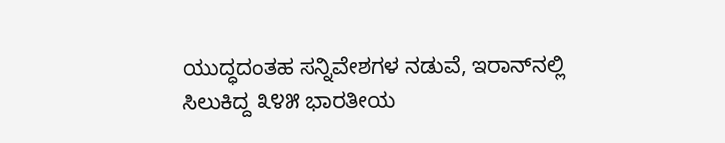ಯುದ್ಧದಂತಹ ಸನ್ನಿವೇಶಗಳ ನಡುವೆ, ಇರಾನ್‌ನಲ್ಲಿ ಸಿಲುಕಿದ್ದ ೩೪೫ ಭಾರತೀಯ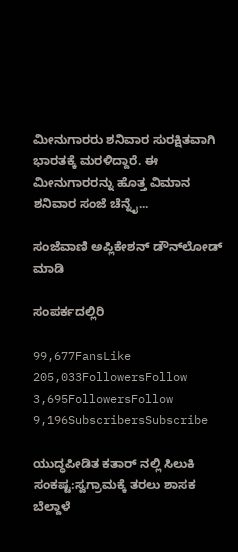ಮೀನುಗಾರರು ಶನಿವಾರ ಸುರಕ್ಷಿತವಾಗಿ ಭಾರತಕ್ಕೆ ಮರಳಿದ್ದಾರೆ. ಈ ಮೀನುಗಾರರನ್ನು ಹೊತ್ತ ವಿಮಾನ ಶನಿವಾರ ಸಂಜೆ ಚೆನ್ನೈ...

ಸಂಜೆವಾಣಿ ಅಪ್ಲಿಕೇಶನ್ ಡೌನ್‌ಲೋಡ್ ಮಾಡಿ

ಸಂಪರ್ಕದಲ್ಲಿರಿ

99,677FansLike
205,033FollowersFollow
3,695FollowersFollow
9,196SubscribersSubscribe

ಯುದ್ಧಪೀಡಿತ ಕತಾರ್ ನಲ್ಲಿ ಸಿಲುಕಿ ಸಂಕಷ್ಟ:ಸ್ವಗ್ರಾಮಕ್ಕೆ ತರಲು ಶಾಸಕ ಬೆಲ್ದಾಳೆ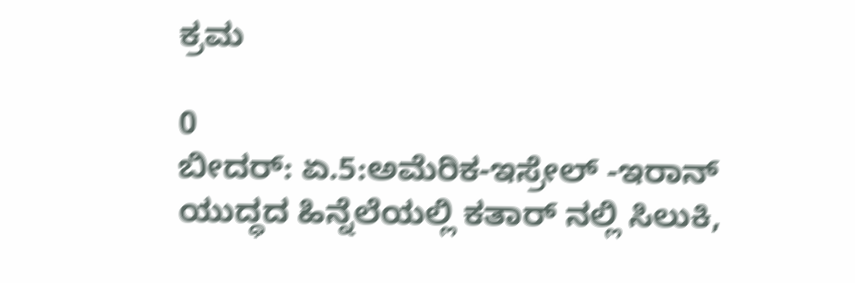ಕ್ರಮ

0
ಬೀದರ್: ಏ.5:ಅಮೆರಿಕ-ಇಸ್ರೇಲ್ -ಇರಾನ್ ಯುದ್ಧದ ಹಿನ್ನೆಲೆಯಲ್ಲಿ ಕತಾರ್ ನಲ್ಲಿ ಸಿಲುಕಿ,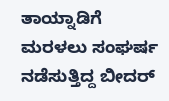ತಾಯ್ನಾಡಿಗೆ ಮರಳಲು ಸಂಘರ್ಷ ನಡೆಸುತ್ತಿದ್ದ ಬೀದರ್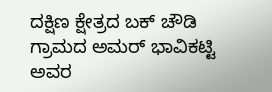ದಕ್ಷಿಣ ಕ್ಷೇತ್ರದ ಬಕ್ ಚೌಡಿ ಗ್ರಾಮದ ಅಮರ್ ಭಾವಿಕಟ್ಟಿ ಅವರ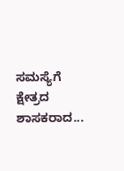ಸಮಸ್ಯೆಗೆ ಕ್ಷೇತ್ರದ ಶಾಸಕರಾದ...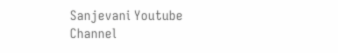Sanjevani Youtube Channel